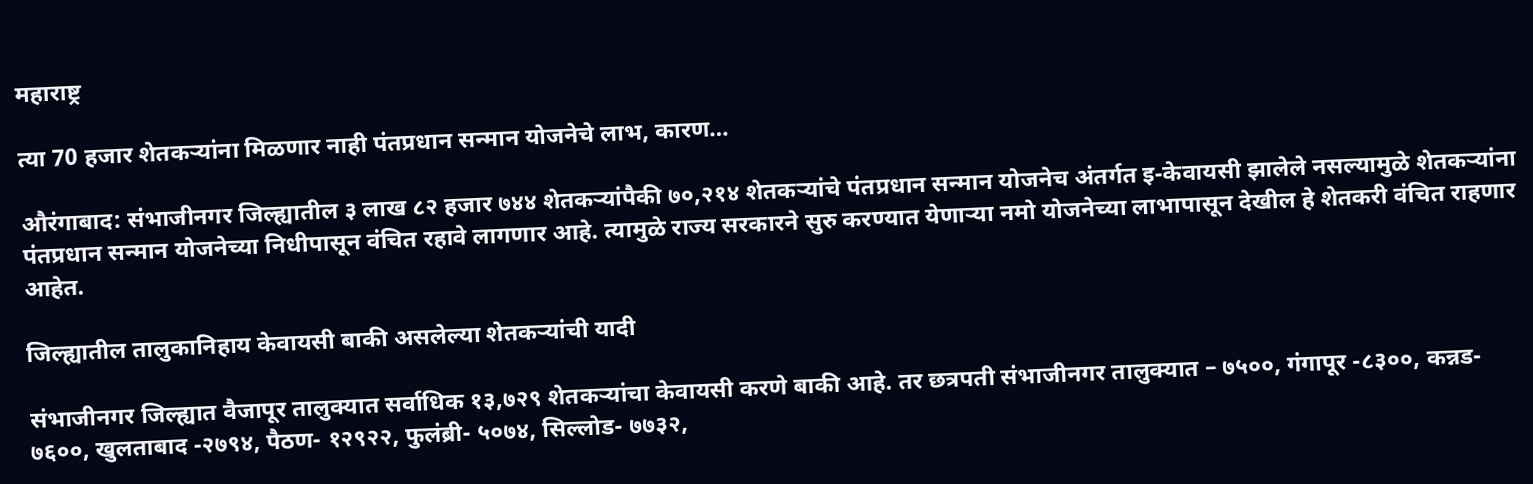महाराष्ट्र

त्या 70 हजार शेतकऱ्यांना मिळणार नाही पंतप्रधान सन्मान योजनेचे लाभ, कारण…

औरंगाबाद: संभाजीनगर जिल्ह्यातील ३ लाख ८२ हजार ७४४ शेतकऱ्यांपैकी ७०,२१४ शेतकऱ्यांचे पंतप्रधान सन्मान योजनेच अंतर्गत इ-केवायसी झालेले नसल्यामुळे शेतकऱ्यांना पंतप्रधान सन्मान योजनेच्या निधीपासून वंचित रहावे लागणार आहे. त्यामुळे राज्य सरकारने सुरु करण्यात येणाऱ्या नमो योजनेच्या लाभापासून देखील हे शेतकरी वंचित राहणार आहेत.

जिल्ह्यातील तालुकानिहाय केवायसी बाकी असलेल्या शेतकऱ्यांची यादी

संभाजीनगर जिल्ह्यात वैजापूर तालुक्यात सर्वाधिक १३,७२९ शेतकऱ्यांचा केवायसी करणे बाकी आहे. तर छत्रपती संभाजीनगर तालुक्यात – ७५००, गंगापूर -८३००, कन्नड- ७६००, खुलताबाद -२७९४, पैठण- १२९२२, फुलंब्री- ५०७४, सिल्लोड- ७७३२,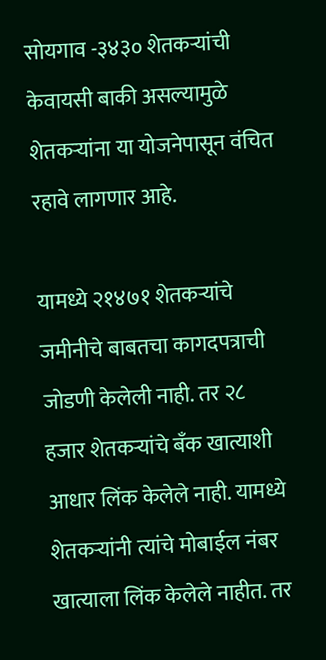सोयगाव -३४३० शेतकऱ्यांची केवायसी बाकी असल्यामुळे शेतकऱ्यांना या योजनेपासून वंचित रहावे लागणार आहे.

यामध्ये २१४७१ शेतकऱ्यांचे जमीनीचे बाबतचा कागदपत्राची जोडणी केलेली नाही. तर २८ हजार शेतकऱ्यांचे बँक खात्याशी आधार लिंक केलेले नाही. यामध्ये शेतकऱ्यांनी त्यांचे मोबाईल नंबर खात्याला लिंक केलेले नाहीत. तर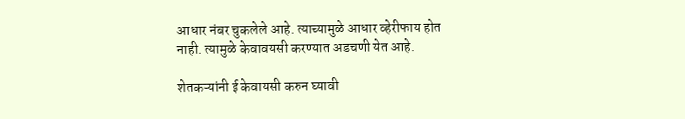आधार नंबर चुकलेले आहे. त्याच्यामुळे आधार व्हेरीफाय होत नाही. त्यामुळे केवावयसी करण्यात अडचणी येत आहे.

शेतकऱ्यांनी ई केवायसी करुन घ्यावी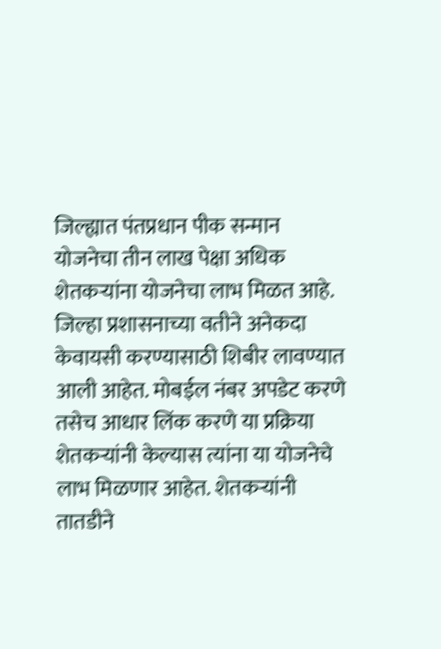जिल्ह्यात पंतप्रधान पीक सन्मान योजनेचा तीन लाख पेक्षा अधिक शेतकऱ्यांना योजनेचा लाभ मिळत आहे. जिल्हा प्रशासनाच्या वतीने अनेकदा केवायसी करण्यासाठी शिबीर लावण्यात आली आहेत. मोबईल नंबर अपडेट करणे तसेच आधार लिंक करणे या प्रक्रिया शेतकऱ्यांनी केल्यास त्यांना या योजनेचे लाभ मिळणार आहेत. शेतकऱ्यांनी तातडीने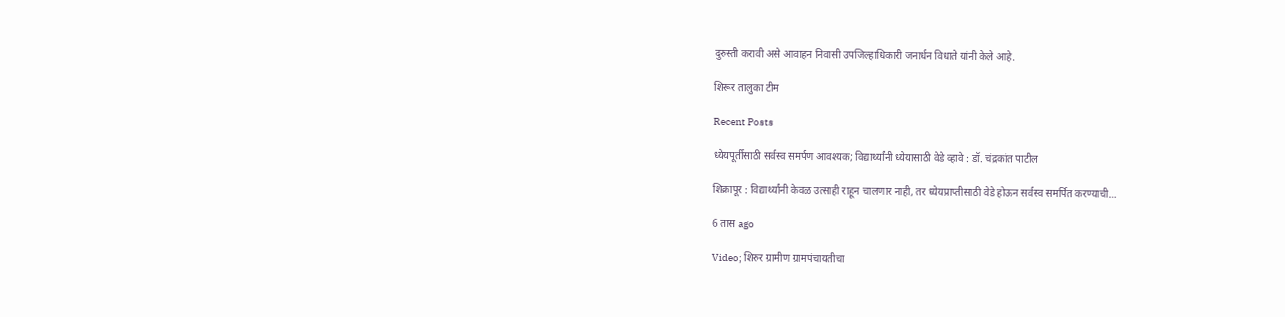दुरुस्ती करावी असे आवाहन निवासी उपजिल्हाधिकारी जनार्धन विधाते यांनी केले आहे.

शिरूर तालुका टीम

Recent Posts

ध्येयपूर्तीसाठी सर्वस्व समर्पण आवश्यक; विद्यार्थ्यांनी ध्येयासाठी वेडे व्हावे : डॉ. चंद्रकांत पाटील

शिक्रापूर : विद्यार्थ्यांनी केवळ उत्साही राहून चालणार नाही, तर ध्येयप्राप्तीसाठी वेडे होऊन सर्वस्व समर्पित करण्याची…

6 तास ago

Video; शिरुर ग्रामीण ग्रामपंचायतीचा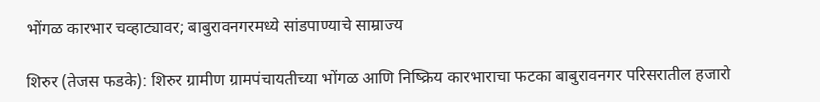भोंगळ कारभार चव्हाट्यावर; बाबुरावनगरमध्ये सांडपाण्याचे साम्राज्य

शिरुर (तेजस फडके): शिरुर ग्रामीण ग्रामपंचायतीच्या भोंगळ आणि निष्क्रिय कारभाराचा फटका बाबुरावनगर परिसरातील हजारो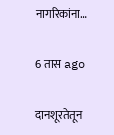नागरिकांना…

6 तास ago

दानशूरतेतून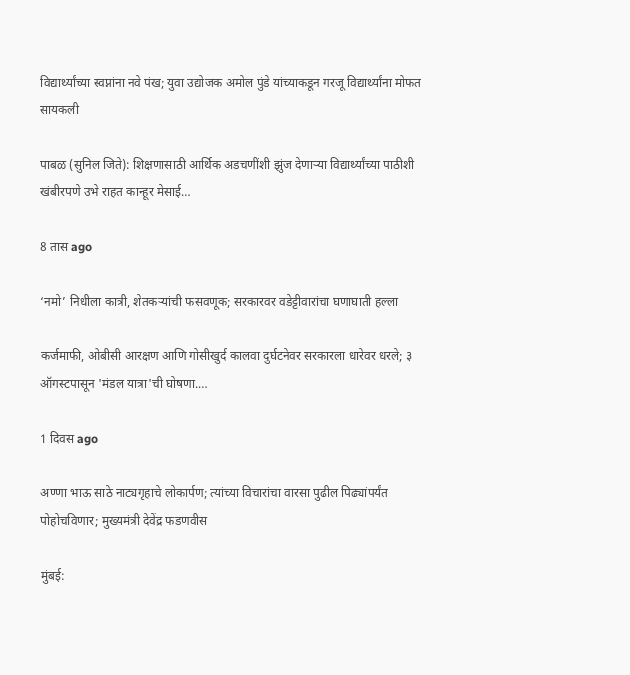विद्यार्थ्यांच्या स्वप्नांना नवे पंख; युवा उद्योजक अमोल पुंडे यांच्याकडून गरजू विद्यार्थ्यांना मोफत सायकली

पाबळ (सुनिल जिते): शिक्षणासाठी आर्थिक अडचणींशी झुंज देणाऱ्या विद्यार्थ्यांच्या पाठीशी खंबीरपणे उभे राहत कान्हूर मेसाई…

8 तास ago

‘नमो’ निधीला कात्री, शेतकऱ्यांची फसवणूक; सरकारवर वडेट्टीवारांचा घणाघाती हल्ला

कर्जमाफी, ओबीसी आरक्षण आणि गोसीखुर्द कालवा दुर्घटनेवर सरकारला धारेवर धरले; ३ ऑगस्टपासून 'मंडल यात्रा'ची घोषणा.…

1 दिवस ago

अण्णा भाऊ साठे नाट्यगृहाचे लोकार्पण; त्यांच्या विचारांचा वारसा पुढील पिढ्यांपर्यंत पोहोचविणार; मुख्यमंत्री देवेंद्र फडणवीस

मुंबई: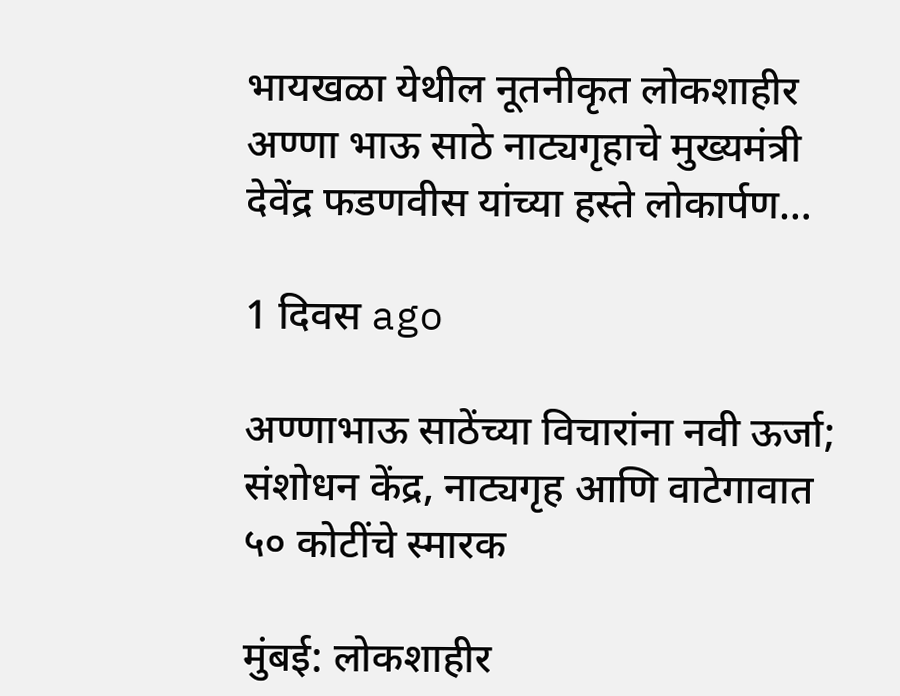भायखळा येथील नूतनीकृत लोकशाहीर अण्णा भाऊ साठे नाट्यगृहाचे मुख्यमंत्री देवेंद्र फडणवीस यांच्या हस्ते लोकार्पण…

1 दिवस ago

अण्णाभाऊ साठेंच्या विचारांना नवी ऊर्जा; संशोधन केंद्र, नाट्यगृह आणि वाटेगावात ५० कोटींचे स्मारक

मुंबई: लोकशाहीर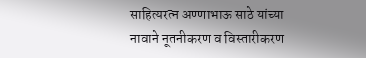साहित्यरत्न अण्णाभाऊ साठे यांच्या नावाने नूतनीकरण व विस्तारीकरण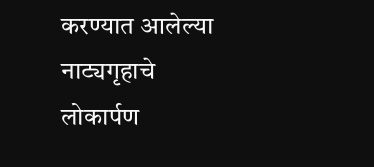करण्यात आलेल्या नाट्यगृहाचे लोकार्पण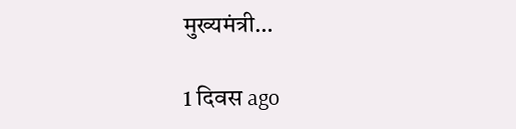मुख्यमंत्री…

1 दिवस ago